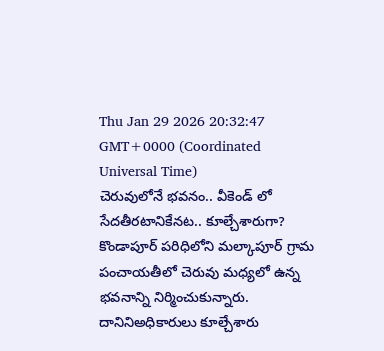Thu Jan 29 2026 20:32:47 GMT+0000 (Coordinated Universal Time)
చెరువులోనే భవనం.. వీకెండ్ లో సేదతీరటానికేనట.. కూల్చేశారుగా?
కొండాపూర్ పరిధిలోని మల్కాపూర్ గ్రామ పంచాయతీలో చెరువు మధ్యలో ఉన్న భవనాన్ని నిర్మించుకున్నారు. దానినిఅధికారులు కూల్చేశారు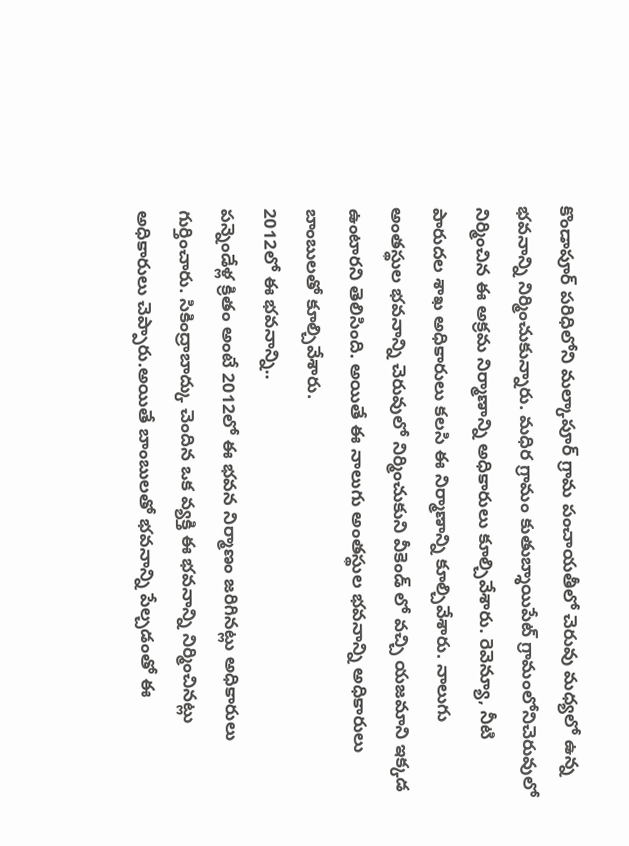కొండాపూర్ పరిధిలోని మల్కాపూర్ గ్రామ పంచాయతీలో చెరువు మధ్యలో ఉన్న భవనాన్ని నిర్మించుకున్నారు. మధిర గ్రామం కుతుబ్శాయిపేట్ గ్రామంలోనిచెరువులో నిర్మించిన ఈ అక్రమ నిర్మాణాన్ని అధికారులు కూల్చివేశారు. రెవెన్యూ, నీటి పారుదల శాఖ అధికారులు కలసి ఈ నిర్మాణాన్ని కూల్చివేశారు. నాలుగు అంతస్థుల భవనాన్ని చెరువులో నిర్మించుకుని వీకెండ్ లో వచ్చి యజమాని ఇక్కడ ఉంటారని తెలిసింది. అయితే ఈ నాలుగు అంతస్థుల భవనాన్ని అధికారులు బాంబులతో కూల్చివేశారు.
2012లో ఈ భవనాన్ని..
పన్నెండేళ్ల క్రితం అంటే 2012లో ఈ భవన నిర్మాణం జరిగినట్లు అధికారులు గుర్తించారు. సికింద్రాబాద్కు చెందిన ఒక వ్యక్తి ఈ భవనాన్ని నిర్మించినట్లు అధికారులు చెప్పారు.అయితే బాంబులతో భవనాన్ని పేల్చడంతో ఈ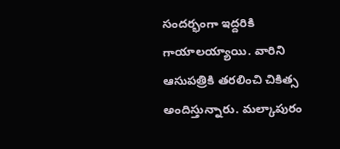సందర్భంగా ఇద్దరికి గాయాలయ్యాయి. వారిని ఆసుపత్రికి తరలించి చికిత్స అందిస్తున్నారు. మల్కాపురం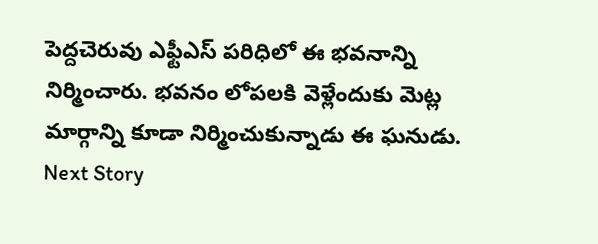పెద్దచెరువు ఎఫ్టీఎస్ పరిధిలో ఈ భవనాన్ని నిర్మించారు. భవనం లోపలకి వెళ్లేందుకు మెట్ల మార్గాన్ని కూడా నిర్మించుకున్నాడు ఈ ఘనుడు.
Next Story